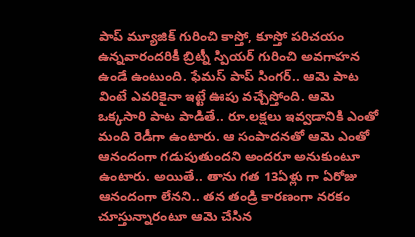పాప్ మ్యూజిక్ గురించి కాస్తో, కూస్తో పరిచయం ఉన్నవారందరికీ బ్రిట్నీ స్పియర్ గురించి అవగాహన ఉండే ఉంటుంది. ఫేమస్ పాప్ సింగర్.. ఆమె పాట వింటే ఎవరికైనా ఇట్టే ఊపు వచ్చేస్తోంది. ఆమె ఒక్కసారి పాట పాడితే.. రూ.లక్షలు ఇవ్వడానికి ఎంతో మంది రెడీగా ఉంటారు. ఆ సంపాదనతో ఆమె ఎంతో ఆనందంగా గడుపుతుందని అందరూ అనుకుంటూ ఉంటారు. అయితే.. తాను గత 13ఏళ్లు గా ఏరోజు ఆనందంగా లేనని.. తన తండ్రి కారణంగా నరకం చూస్తున్నారంటూ ఆమె చేసిన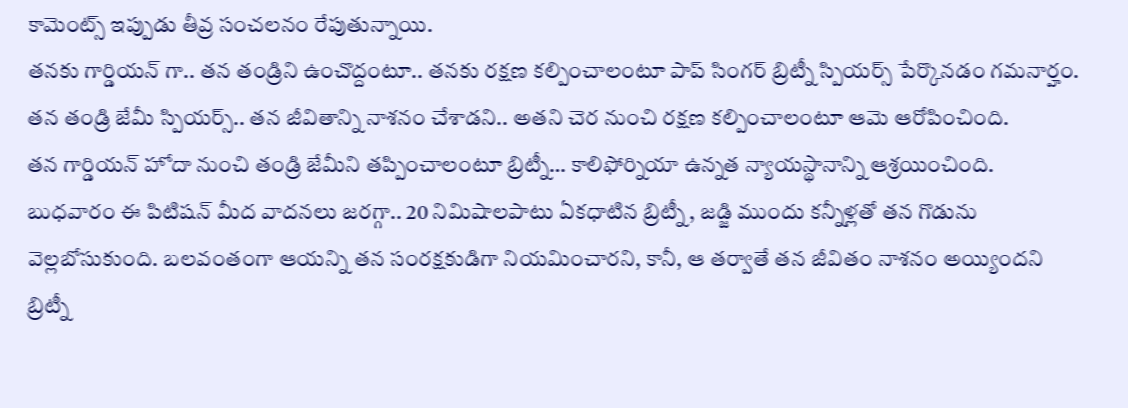కామెంట్స్ ఇప్పుడు తీవ్ర సంచలనం రేపుతున్నాయి.
తనకు గార్డియన్ గా.. తన తండ్రిని ఉంచొద్దంటూ.. తనకు రక్షణ కల్పించాలంటూ పాప్ సింగర్ బ్రిట్నీ స్పియర్స్ పేర్కొనడం గమనార్హం. తన తండ్రి జేమీ స్పియర్స్.. తన జీవితాన్ని నాశనం చేశాడని.. అతని చెర నుంచి రక్షణ కల్పించాలంటూ ఆమె ఆరోపించింది.
తన గార్డియన్ హోదా నుంచి తండ్రి జేమీని తప్పించాలంటూ బ్రిట్నీ… కాలిఫోర్నియా ఉన్నత న్యాయస్థానాన్ని ఆశ్రయించింది. బుధవారం ఈ పిటిషన్ మీద వాదనలు జరగ్గా.. 20 నిమిషాలపాటు ఏకధాటిన బ్రిట్నీ, జడ్జి ముందు కన్నీళ్లతో తన గొడును వెల్లబోసుకుంది. బలవంతంగా ఆయన్ని తన సంరక్షకుడిగా నియమించారని, కానీ, ఆ తర్వాతే తన జీవితం నాశనం అయ్యిందని బ్రిట్నీ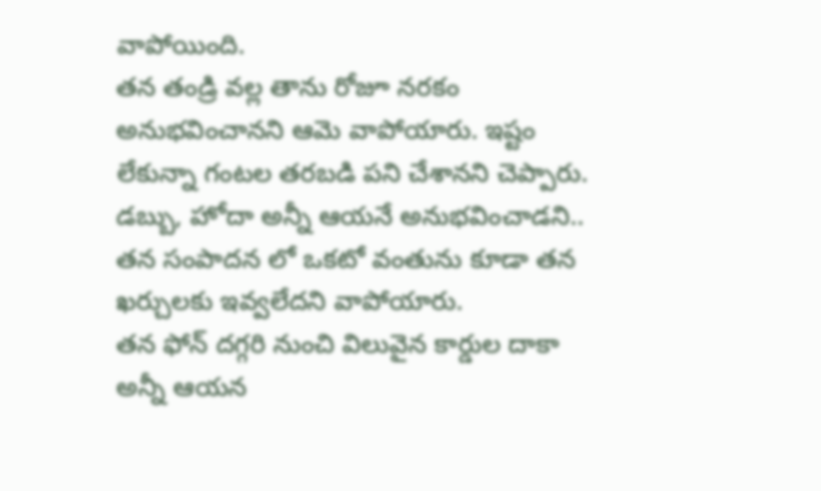వాపోయింది.
తన తండ్రి వల్ల తాను రోజూ నరకం అనుభవించానని ఆమె వాపోయారు. ఇష్టం లేకున్నా గంటల తరబడి పని చేశానని చెప్పారు. డబ్బు, హోదా అన్నీ ఆయనే అనుభవించాడని.. తన సంపాదన లో ఒకటో వంతును కూడా తన ఖర్చులకు ఇవ్వలేదని వాపోయారు.
తన ఫోన్ దగ్గరి నుంచి విలువైన కార్డుల దాకా అన్నీ ఆయన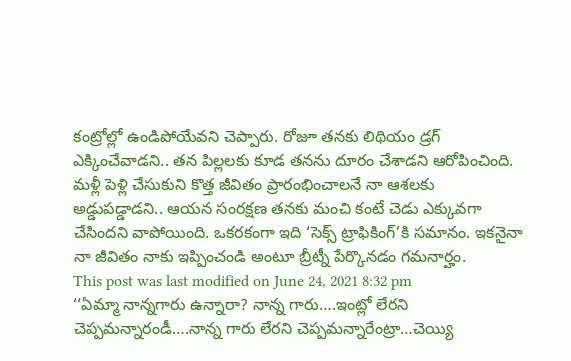కంట్రోల్లో ఉండిపోయేవని చెప్పారు. రోజూ తనకు లిథియం డ్రగ్ ఎక్కించేవాడని.. తన పిల్లలకు కూడ తనను దూరం చేశాడని ఆరోపించింది. మళ్లీ పెళ్లి చేసుకుని కొత్త జీవితం ప్రారంభించాలనే నా ఆశలకు అడ్డుపడ్డాడని.. ఆయన సంరక్షణ తనకు మంచి కంటే చెడు ఎక్కువగా చేసిందని వాపోయింది. ఒకరకంగా ఇది ‘సెక్స్ ట్రాఫికింగ్’కి సమానం. ఇకనైనా నా జీవితం నాకు ఇప్పించండి అంటూ బ్రీట్నీ పేర్కొనడం గమనార్హం.
This post was last modified on June 24, 2021 8:32 pm
‘‘ఏమ్మా నాన్నగారు ఉన్నారా? నాన్న గారు….ఇంట్లో లేరని చెప్పమన్నారండీ….నాన్న గారు లేరని చెప్పమన్నారేంట్రా…చెయ్యి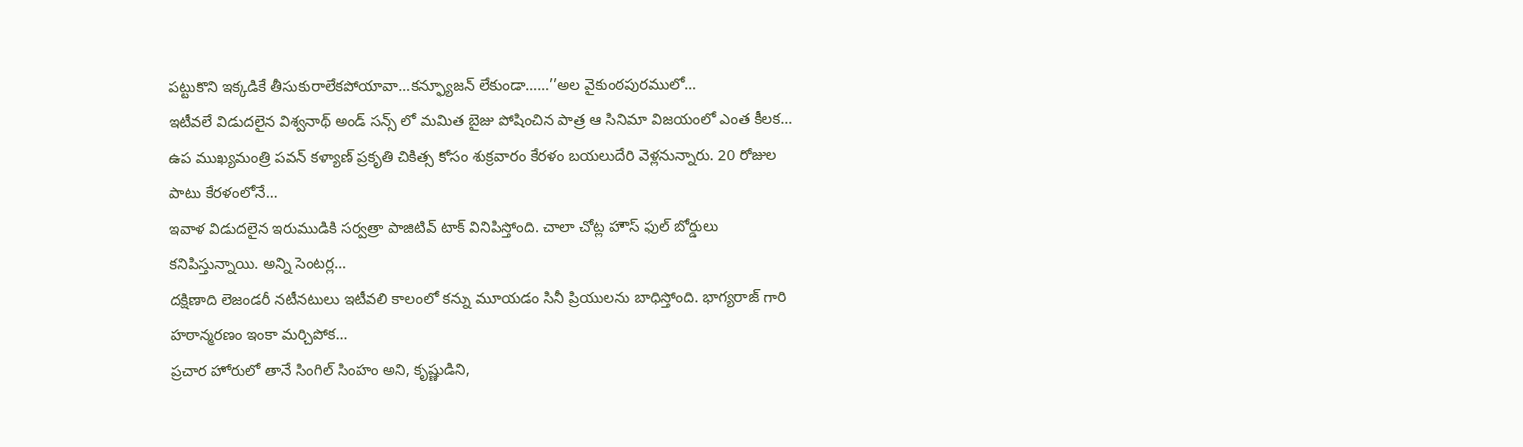పట్టుకొని ఇక్కడికే తీసుకురాలేకపోయావా…కన్ఫ్యూజన్ లేకుండా……’’అల వైకుంఠపురములో…
ఇటీవలే విడుదలైన విశ్వనాథ్ అండ్ సన్స్ లో మమిత బైజు పోషించిన పాత్ర ఆ సినిమా విజయంలో ఎంత కీలక…
ఉప ముఖ్యమంత్రి పవన్ కళ్యాణ్ ప్రకృతి చికిత్స కోసం శుక్రవారం కేరళం బయలుదేరి వెళ్లనున్నారు. 20 రోజుల పాటు కేరళంలోనే…
ఇవాళ విడుదలైన ఇరుముడికి సర్వత్రా పాజిటివ్ టాక్ వినిపిస్తోంది. చాలా చోట్ల హౌస్ ఫుల్ బోర్డులు కనిపిస్తున్నాయి. అన్ని సెంటర్ల…
దక్షిణాది లెజండరీ నటీనటులు ఇటీవలి కాలంలో కన్ను మూయడం సినీ ప్రియులను బాధిస్తోంది. భాగ్యరాజ్ గారి హఠాన్మరణం ఇంకా మర్చిపోక…
ప్రచార హోరులో తానే సింగిల్ సింహం అని, కృష్ణుడిని,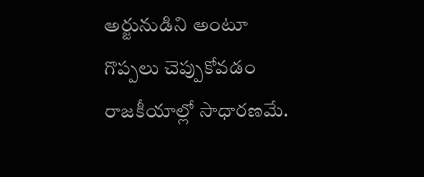అర్జునుడిని అంటూ గొప్పలు చెప్పుకోవడం రాజకీయాల్లో సాధారణమే.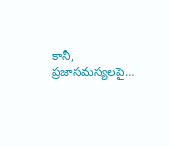కానీ, ప్రజాసమస్యలపై…